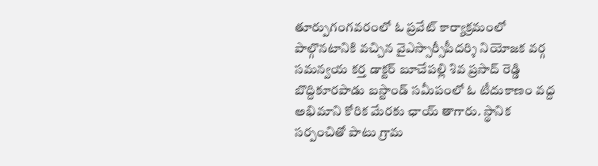తూర్పుగంగవరంలో ఓ ప్రవేట్ కార్యాక్రమంలో పాల్గొనటానికి వచ్చిన వైఎస్సార్సీపీదర్శి నియోజక వర్గ సమన్వయ కర్త డాక్టర్ బూచేపల్లి శివ ప్రసాద్ రెడ్డి బొద్దికూరపాడు బస్టాండ్ సమీపంలో ఓ టీదుకాణం వద్ద అభిమాని కోరిక మేరకు ఛాయ్ తాగారు. స్థానిక సర్పంచితో పాటు గ్రామ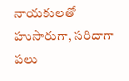నాయకులతో హుసారుగా, సరిదాగా పలు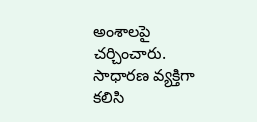అంశాలపై చర్చించారు. సాధారణ వ్యక్తిగా కలిసి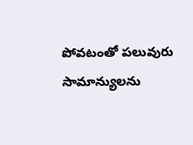పోవటంతో పలువురు సామాన్యులను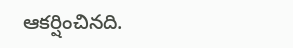ఆకర్షించినది.